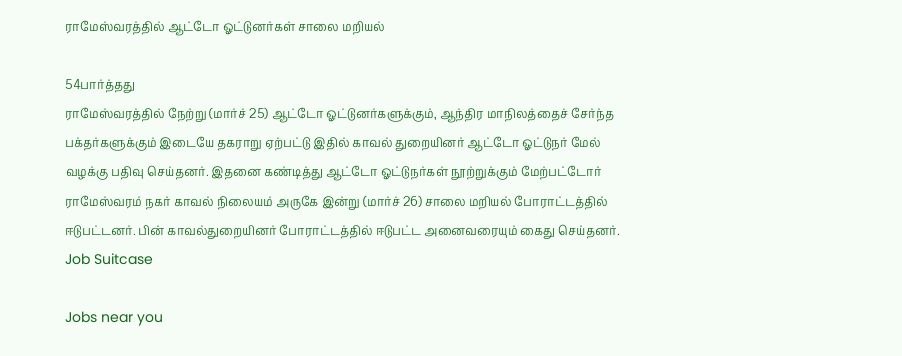ராமேஸ்வரத்தில் ஆட்டோ ஓட்டுனர்கள் சாலை மறியல்

54பார்த்தது
ராமேஸ்வரத்தில் நேற்று (மார்ச் 25) ஆட்டோ ஓட்டுனர்களுக்கும், ஆந்திர மாநிலத்தைச் சேர்ந்த பக்தர்களுக்கும் இடையே தகராறு ஏற்பட்டு இதில் காவல் துறையினர் ஆட்டோ ஓட்டுநர் மேல் வழக்கு பதிவு செய்தனர். இதனை கண்டித்து ஆட்டோ ஓட்டுநர்கள் நூற்றுக்கும் மேற்பட்டோர் ராமேஸ்வரம் நகர் காவல் நிலையம் அருகே இன்று (மார்ச் 26) சாலை மறியல் போராட்டத்தில் ஈடுபட்டனர். பின் காவல்துறையினர் போராட்டத்தில் ஈடுபட்ட அனைவரையும் கைது செய்தனர்.
Job Suitcase

Jobs near you